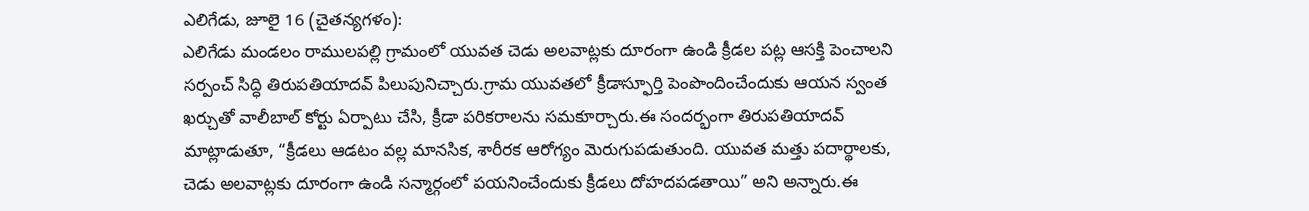ఎలిగేడు, జూలై 16 (చైతన్యగళం):
ఎలిగేడు మండలం రాములపల్లి గ్రామంలో యువత చెడు అలవాట్లకు దూరంగా ఉండి క్రీడల పట్ల ఆసక్తి పెంచాలని సర్పంచ్ సిద్ధి తిరుపతియాదవ్ పిలుపునిచ్చారు.గ్రామ యువతలో క్రీడాస్ఫూర్తి పెంపొందించేందుకు ఆయన స్వంత ఖర్చుతో వాలీబాల్ కోర్టు ఏర్పాటు చేసి, క్రీడా పరికరాలను సమకూర్చారు.ఈ సందర్భంగా తిరుపతియాదవ్ మాట్లాడుతూ, “క్రీడలు ఆడటం వల్ల మానసిక, శారీరక ఆరోగ్యం మెరుగుపడుతుంది. యువత మత్తు పదార్థాలకు, చెడు అలవాట్లకు దూరంగా ఉండి సన్మార్గంలో పయనించేందుకు క్రీడలు దోహదపడతాయి” అని అన్నారు.ఈ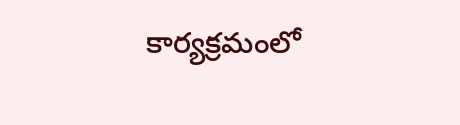కార్యక్రమంలో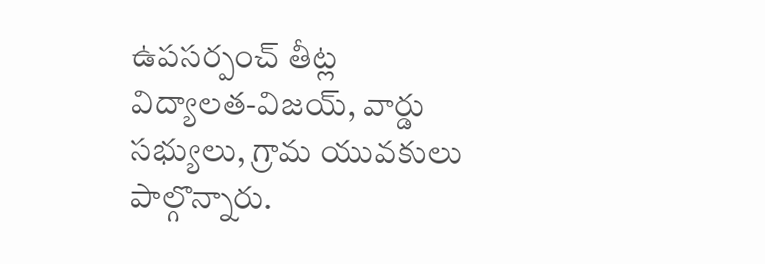ఉపసర్పంచ్ తీట్ల విద్యాలత‑విజయ్, వార్డు సభ్యులు, గ్రామ యువకులు పాల్గొన్నారు.